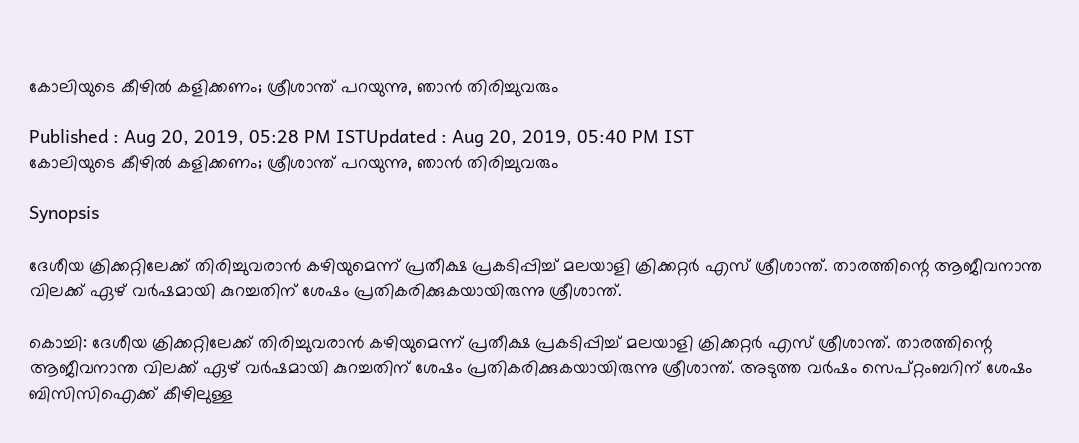കോലിയുടെ കീഴില്‍ കളിക്കണം; ശ്രീശാന്ത് പറയുന്നു, ഞാന്‍ തിരിച്ചുവരും

Published : Aug 20, 2019, 05:28 PM ISTUpdated : Aug 20, 2019, 05:40 PM IST
കോലിയുടെ കീഴില്‍ കളിക്കണം; ശ്രീശാന്ത് പറയുന്നു, ഞാന്‍ തിരിച്ചുവരും

Synopsis

ദേശീയ ക്രിക്കറ്റിലേക്ക് തിരിച്ചുവരാന്‍ കഴിയുമെന്ന് പ്രതീക്ഷ പ്രകടിപ്പിച്ച് മലയാളി ക്രിക്കറ്റര്‍ എസ് ശ്രീശാന്ത്. താരത്തിന്റെ ആജീവനാന്ത വിലക്ക് ഏഴ് വര്‍ഷമായി കുറച്ചതിന് ശേഷം പ്രതികരിക്കുകയായിരുന്നു ശ്രീശാന്ത്.

കൊച്ചി: ദേശീയ ക്രിക്കറ്റിലേക്ക് തിരിച്ചുവരാന്‍ കഴിയുമെന്ന് പ്രതീക്ഷ പ്രകടിപ്പിച്ച് മലയാളി ക്രിക്കറ്റര്‍ എസ് ശ്രീശാന്ത്. താരത്തിന്റെ ആജീവനാന്ത വിലക്ക് ഏഴ് വര്‍ഷമായി കുറച്ചതിന് ശേഷം പ്രതികരിക്കുകയായിരുന്നു ശ്രീശാന്ത്. അടുത്ത വര്‍ഷം സെപ്റ്റംബറിന് ശേഷം ബിസിസിഐക്ക് കീഴിലുള്ള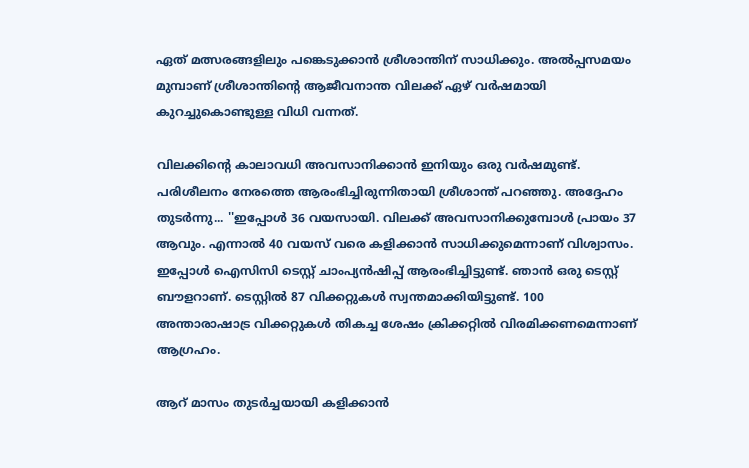ഏത് മത്സരങ്ങളിലും പങ്കെടുക്കാന്‍ ശ്രീശാന്തിന് സാധിക്കും. അല്‍പ്പസമയം മുമ്പാണ് ശ്രീശാന്തിന്‍റെ ആജീവനാന്ത വിലക്ക് ഏഴ് വര്‍ഷമായി കുറച്ചുകൊണ്ടുള്ള വിധി വന്നത്.

വിലക്കിന്‍റെ കാലാവധി അവസാനിക്കാന്‍ ഇനിയും ഒരു വര്‍ഷമുണ്ട്. പരിശീലനം നേരത്തെ ആരംഭിച്ചിരുന്നിതായി ശ്രീശാന്ത് പറഞ്ഞു. അദ്ദേഹം തുടര്‍ന്നു... ''ഇപ്പോള്‍ 36 വയസായി. വിലക്ക് അവസാനിക്കുമ്പോള്‍ പ്രായം 37 ആവും. എന്നാല്‍ 40 വയസ് വരെ കളിക്കാന്‍ സാധിക്കുമെന്നാണ് വിശ്വാസം. ഇപ്പോള്‍ ഐസിസി ടെസ്റ്റ് ചാംപ്യന്‍ഷിപ്പ് ആരംഭിച്ചിട്ടുണ്ട്. ഞാന്‍ ഒരു ടെസ്റ്റ് ബൗളറാണ്. ടെസ്റ്റില്‍ 87 വിക്കറ്റുകള്‍ സ്വന്തമാക്കിയിട്ടുണ്ട്. 100 അന്താരാഷാട്ര വിക്കറ്റുകള്‍ തികച്ച ശേഷം ക്രിക്കറ്റില്‍ വിരമിക്കണമെന്നാണ് ആഗ്രഹം.

ആറ് മാസം തുടര്‍ച്ചയായി കളിക്കാന്‍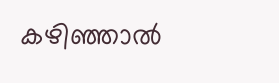കഴിഞ്ഞാല്‍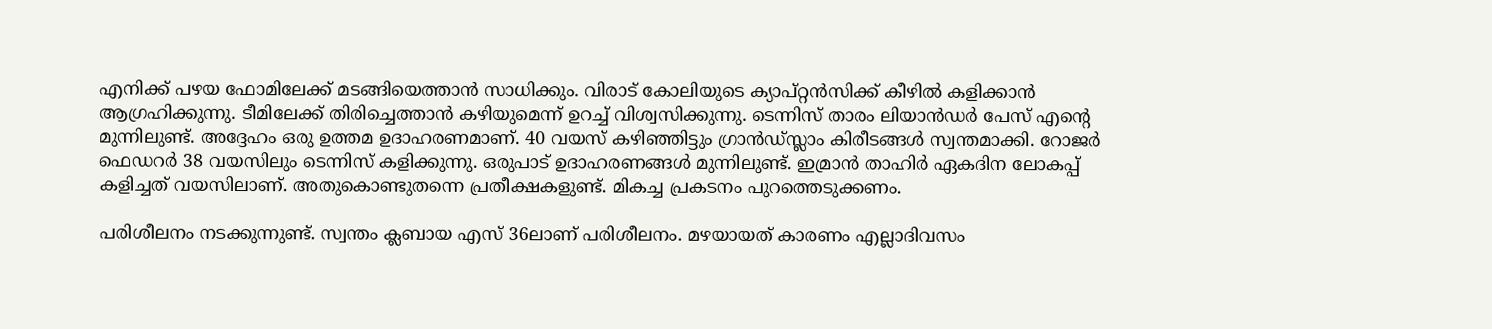എനിക്ക് പഴയ ഫോമിലേക്ക് മടങ്ങിയെത്താന്‍ സാധിക്കും. വിരാട് കോലിയുടെ ക്യാപ്റ്റന്‍സിക്ക് കീഴില്‍ കളിക്കാന്‍ ആഗ്രഹിക്കുന്നു. ടീമിലേക്ക് തിരിച്ചെത്താന്‍ കഴിയുമെന്ന് ഉറച്ച് വിശ്വസിക്കുന്നു. ടെന്നിസ് താരം ലിയാന്‍ഡര്‍ പേസ് എന്റെ മുന്നിലുണ്ട്. അദ്ദേഹം ഒരു ഉത്തമ ഉദാഹരണമാണ്. 40 വയസ് കഴിഞ്ഞിട്ടും ഗ്രാന്‍ഡ്സ്ലാം കിരീടങ്ങള്‍ സ്വന്തമാക്കി. റോജര്‍ ഫെഡറര്‍ 38 വയസിലും ടെന്നിസ് കളിക്കുന്നു. ഒരുപാട് ഉദാഹരണങ്ങള്‍ മുന്നിലുണ്ട്. ഇമ്രാന്‍ താഹിര്‍ ഏകദിന ലോകപ്പ് കളിച്ചത് വയസിലാണ്. അതുകൊണ്ടുതന്നെ പ്രതീക്ഷകളുണ്ട്. മികച്ച പ്രകടനം പുറത്തെടുക്കണം.

പരിശീലനം നടക്കുന്നുണ്ട്. സ്വന്തം ക്ലബായ എസ് 36ലാണ് പരിശീലനം. മഴയായത് കാരണം എല്ലാദിവസം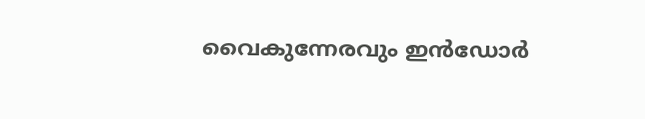വൈകുന്നേരവും ഇന്‍ഡോര്‍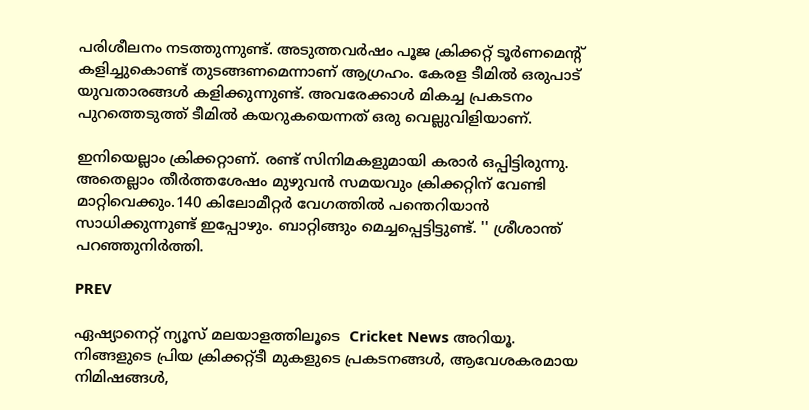പരിശീലനം നടത്തുന്നുണ്ട്. അടുത്തവര്‍ഷം പൂജ ക്രിക്കറ്റ് ടൂര്‍ണമെന്റ് കളിച്ചുകൊണ്ട് തുടങ്ങണമെന്നാണ് ആഗ്രഹം. കേരള ടീമില്‍ ഒരുപാട് യുവതാരങ്ങള്‍ കളിക്കുന്നുണ്ട്. അവരേക്കാള്‍ മികച്ച പ്രകടനം പുറത്തെടുത്ത് ടീമില്‍ കയറുകയെന്നത് ഒരു വെല്ലുവിളിയാണ്.

ഇനിയെല്ലാം ക്രിക്കറ്റാണ്. രണ്ട് സിനിമകളുമായി കരാര്‍ ഒപ്പിട്ടിരുന്നു. അതെല്ലാം തീര്‍ത്തശേഷം മുഴുവന്‍ സമയവും ക്രിക്കറ്റിന് വേണ്ടി മാറ്റിവെക്കും.140 കിലോമീറ്റര്‍ വേഗത്തില്‍ പന്തെറിയാന്‍ സാധിക്കുന്നുണ്ട് ഇപ്പോഴും. ബാറ്റിങ്ങും മെച്ചപ്പെട്ടിട്ടുണ്ട്. '' ശ്രീശാന്ത് പറഞ്ഞുനിര്‍ത്തി.

PREV

ഏഷ്യാനെറ്റ് ന്യൂസ് മലയാളത്തിലൂടെ  Cricket News അറിയൂ.  നിങ്ങളുടെ പ്രിയ ക്രിക്കറ്റ്ടീ മുകളുടെ പ്രകടനങ്ങൾ, ആവേശകരമായ നിമിഷങ്ങൾ,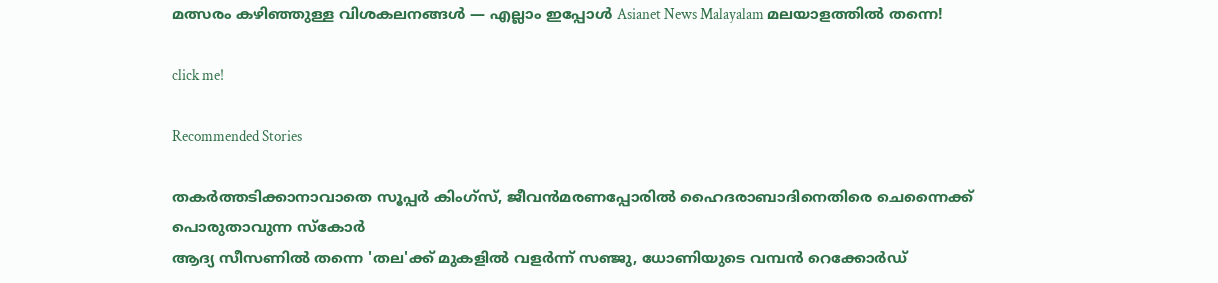മത്സരം കഴിഞ്ഞുള്ള വിശകലനങ്ങൾ — എല്ലാം ഇപ്പോൾ Asianet News Malayalam മലയാളത്തിൽ തന്നെ!

click me!

Recommended Stories

തകര്‍ത്തടിക്കാനാവാതെ സൂപ്പര്‍ കിംഗ്സ്, ജീവന്‍മരണപ്പോരില്‍ ഹൈദരാബാദിനെതിരെ ചെന്നൈക്ക് പൊരുതാവുന്ന സ്കോര്‍
ആദ്യ സീസണിൽ തന്നെ 'തല'ക്ക് മുകളിൽ വളർന്ന് സഞ്ജു, ധോണിയുടെ വമ്പൻ റെക്കോർഡ്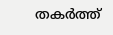തകർത്ത്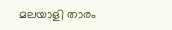മലയാളി താരം